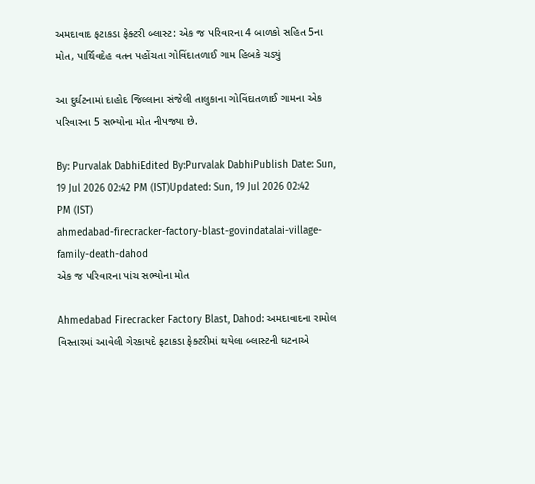અમદાવાદ ફટાકડા ફેક્ટરી બ્લાસ્ટ: એક જ પરિવારના 4 બાળકો સહિત 5ના મોત, પાર્થિવદેહ વતન પહોંચતા ગોવિંદાતળાઈ ગામ હિબકે ચડ્યું

આ દુર્ઘટનામાં દાહોદ જિલ્લાના સંજેલી તાલુકાના ગોવિંદાતળાઈ ગામના એક પરિવારના 5 સભ્યોના મોત નીપજ્યા છે.

By: Purvalak DabhiEdited By:Purvalak DabhiPublish Date: Sun, 19 Jul 2026 02:42 PM (IST)Updated: Sun, 19 Jul 2026 02:42 PM (IST)
ahmedabad-firecracker-factory-blast-govindatalai-village-family-death-dahod
એક જ પરિવારના પાંચ સભ્યોના મોત

Ahmedabad Firecracker Factory Blast, Dahod: અમદાવાદના રામોલ વિસ્તારમાં આવેલી ગેરકાયદે ફટાકડા ફેક્ટરીમાં થયેલા બ્લાસ્ટની ઘટનાએ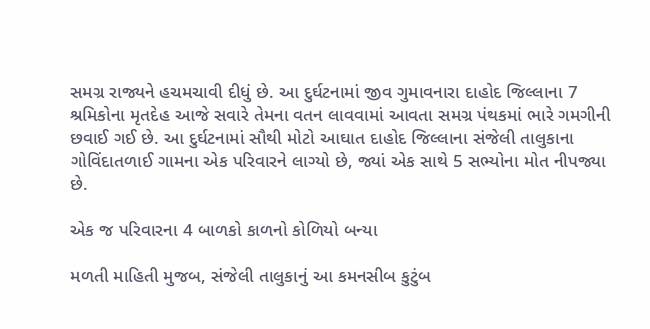સમગ્ર રાજ્યને હચમચાવી દીધું છે. આ દુર્ઘટનામાં જીવ ગુમાવનારા દાહોદ જિલ્લાના 7 શ્રમિકોના મૃતદેહ આજે સવારે તેમના વતન લાવવામાં આવતા સમગ્ર પંથકમાં ભારે ગમગીની છવાઈ ગઈ છે. આ દુર્ઘટનામાં સૌથી મોટો આઘાત દાહોદ જિલ્લાના સંજેલી તાલુકાના ગોવિંદાતળાઈ ગામના એક પરિવારને લાગ્યો છે, જ્યાં એક સાથે 5 સભ્યોના મોત નીપજ્યા છે.

એક જ પરિવારના 4 બાળકો કાળનો કોળિયો બન્યા

મળતી માહિતી મુજબ, સંજેલી તાલુકાનું આ કમનસીબ કુટુંબ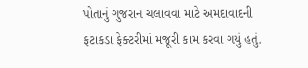પોતાનું ગુજરાન ચલાવવા માટે અમદાવાદની ફટાકડા ફેક્ટરીમાં મજૂરી કામ કરવા ગયું હતું.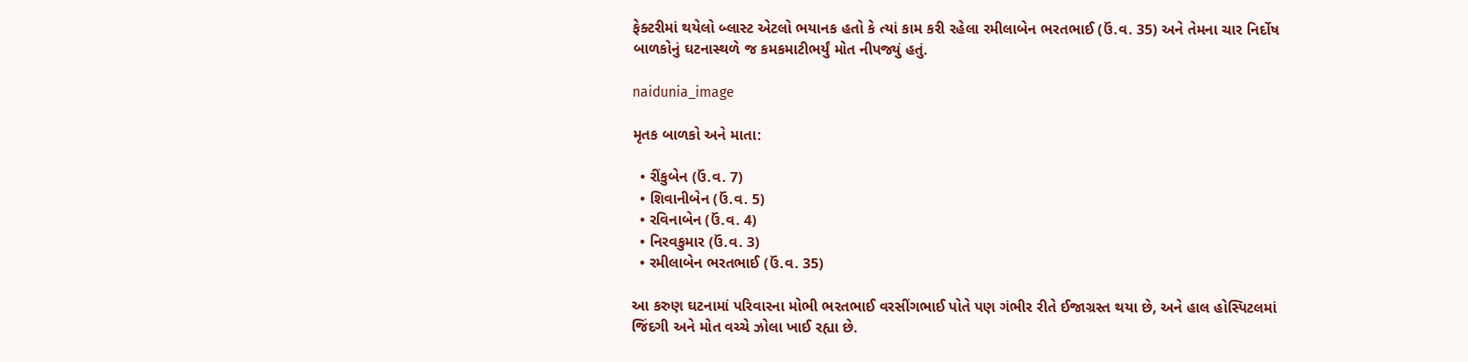ફેક્ટરીમાં થયેલો બ્લાસ્ટ એટલો ભયાનક હતો કે ત્યાં કામ કરી રહેલા રમીલાબેન ભરતભાઈ (ઉં.વ. 35) અને તેમના ચાર નિર્દોષ બાળકોનું ઘટનાસ્થળે જ કમકમાટીભર્યું મોત નીપજ્યું હતું.

naidunia_image

મૃતક બાળકો અને માતા:

  • રીંકુબેન (ઉં.વ. 7)
  • શિવાનીબેન (ઉં.વ. 5)
  • રવિનાબેન (ઉં.વ. 4)
  • નિરવકુમાર (ઉં.વ. 3)
  • રમીલાબેન ભરતભાઈ (ઉં.વ. 35)

આ કરુણ ઘટનામાં પરિવારના મોભી ભરતભાઈ વરસીંગભાઈ પોતે પણ ગંભીર રીતે ઈજાગ્રસ્ત થયા છે, અને હાલ હોસ્પિટલમાં જિંદગી અને મોત વચ્ચે ઝોલા ખાઈ રહ્યા છે.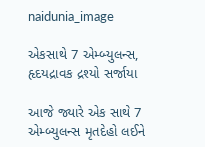naidunia_image

એકસાથે 7 એમ્બ્યુલન્સ, હૃદયદ્રાવક દ્રશ્યો સર્જાયા

આજે જ્યારે એક સાથે 7 એમ્બ્યુલન્સ મૃતદેહો લઈને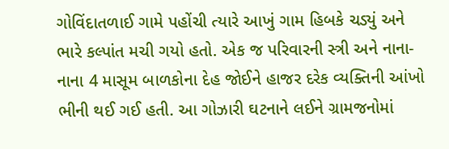ગોવિંદાતળાઈ ગામે પહોંચી ત્યારે આખું ગામ હિબકે ચડ્યું અને ભારે કલ્પાંત મચી ગયો હતો. એક જ પરિવારની સ્ત્રી અને નાના-નાના 4 માસૂમ બાળકોના દેહ જોઈને હાજર દરેક વ્યક્તિની આંખો ભીની થઈ ગઈ હતી. આ ગોઝારી ઘટનાને લઈને ગ્રામજનોમાં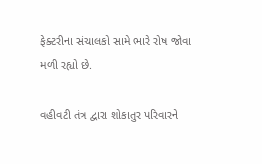ફેક્ટરીના સંચાલકો સામે ભારે રોષ જોવા મળી રહ્યો છે.

વહીવટી તંત્ર દ્વારા શોકાતુર પરિવારને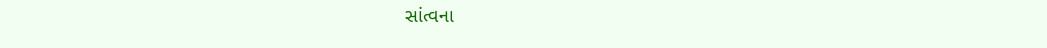સાંત્વના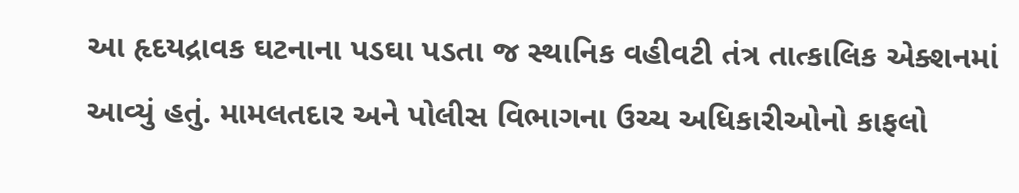આ હૃદયદ્રાવક ઘટનાના પડઘા પડતા જ સ્થાનિક વહીવટી તંત્ર તાત્કાલિક એક્શનમાં આવ્યું હતું. મામલતદાર અને પોલીસ વિભાગના ઉચ્ચ અધિકારીઓનો કાફલો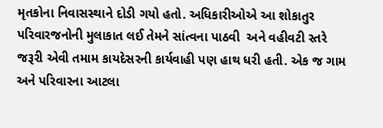મૃતકોના નિવાસસ્થાને દોડી ગયો હતો. અધિકારીઓએ આ શોકાતુર પરિવારજનોની મુલાકાત લઈ તેમને સાંત્વના પાઠવી  અને વહીવટી સ્તરે જરૂરી એવી તમામ કાયદેસરની કાર્યવાહી પણ હાથ ધરી હતી. એક જ ગામ અને પરિવારના આટલા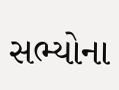સભ્યોના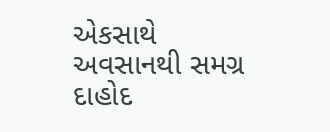એકસાથે અવસાનથી સમગ્ર દાહોદ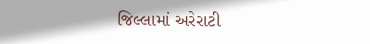જિલ્લામાં અરેરાટી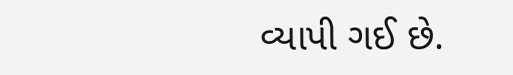વ્યાપી ગઈ છે.